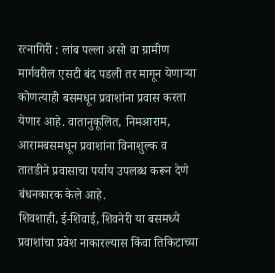रत्नागिरी : लांब पल्ला असो वा ग्रामीण मार्गवरील एसटी बंद पडली तर मागून येणाऱ्या कोणत्याही बसमधून प्रवाशांना प्रवास करता येणार आहे. वातानुकूलित, निमआराम, आरामबसमधून प्रवाशांना विनाशुल्क व तातडीने प्रवासाचा पर्याय उपलब्ध करून देणे बंधनकारक केले आहे.
शिवशाही, ई-शिवाई, शिवनेरी या बसमध्ये प्रवाशांचा प्रवेश नाकारल्यास किंवा तिकिटाच्या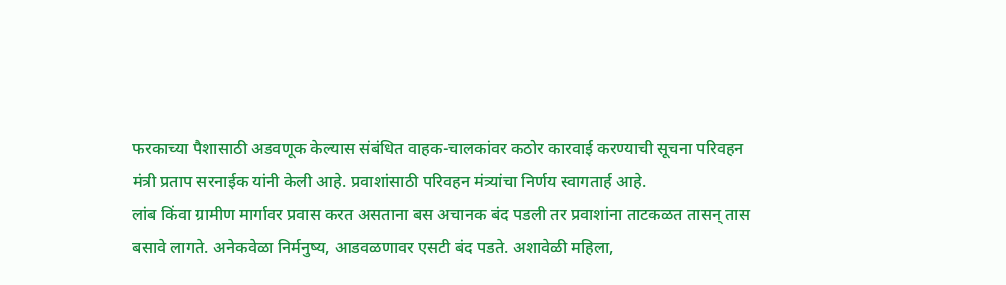फरकाच्या पैशासाठी अडवणूक केल्यास संबंधित वाहक-चालकांवर कठोर कारवाई करण्याची सूचना परिवहन मंत्री प्रताप सरनाईक यांनी केली आहे. प्रवाशांसाठी परिवहन मंत्र्यांचा निर्णय स्वागतार्ह आहे.
लांब किंवा ग्रामीण मार्गावर प्रवास करत असताना बस अचानक बंद पडली तर प्रवाशांना ताटकळत तासन् तास बसावे लागते. अनेकवेळा निर्मनुष्य, आडवळणावर एसटी बंद पडते. अशावेळी महिला,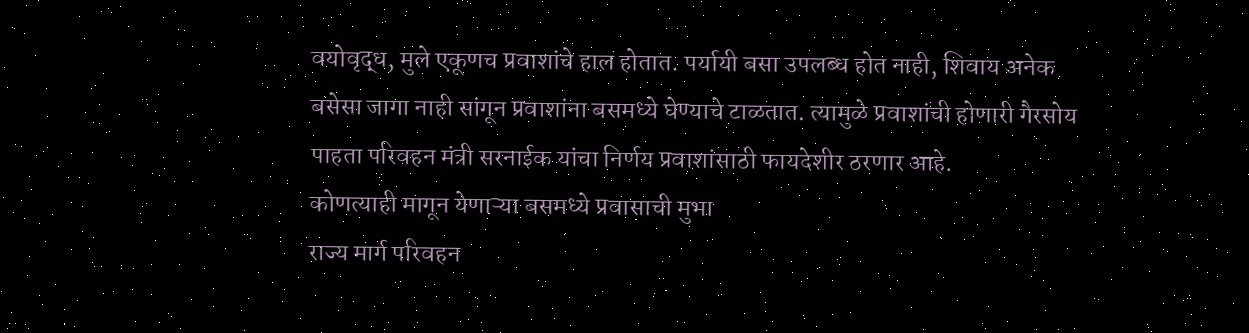वयोवृद्ध, मुले एकूणच प्रवाशांचे हाल होतात. पर्यायी बसा उपलब्ध होत नाही, शिवाय अनेक बसेसा जागा नाही सांगून प्रवाशांना बसमध्ये घेण्याचे टाळतात. त्यामुळे प्रवाशांची होणारी गैरसोय पाहता परिवहन मंत्री सरनाईक यांचा निर्णय प्रवाशांसाठी फायदेशीर ठरणार आहे.
कोणत्याही मागून येणाऱ्या बसमध्ये प्रवासाची मुभा
राज्य मार्ग परिवहन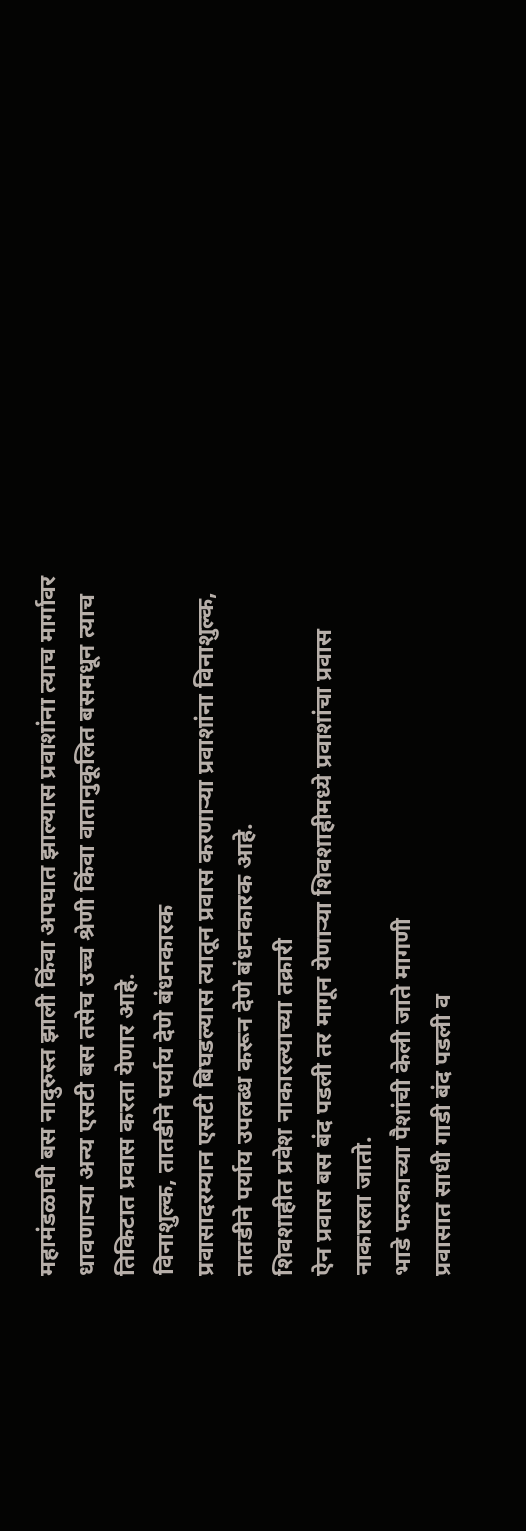महामंडळाची बस नादुरुस्त झाली किंवा अपघात झाल्यास प्रवाशांना त्याच मार्गावर धावणाऱ्या अन्य एसटी बस तसेच उच्च श्रेणी किंवा वातानुकूलित बसमधून त्याच तिकिटात प्रवास करता येणार आहे.
विनाशुल्क, तातडीने पर्याय देणे बंधनकारक
प्रवासादरम्यान एसटी बिघडल्यास त्यातून प्रवास करणाऱ्या प्रवाशांना विनाशुल्क, तातडीने पर्याय उपलब्ध करून देणे बंधनकारक आहे.
शिवशाहीत प्रवेश नाकारल्याच्या तक्रारी
ऐन प्रवास बस बंद पडली तर मागून येणाऱ्या शिवशाहीमध्ये प्रवाशांचा प्रवास नाकारला जातो.
भाडे फरकाच्या पैशांची केली जाते मागणी
प्रवासात साधी गाडी बंद पडली व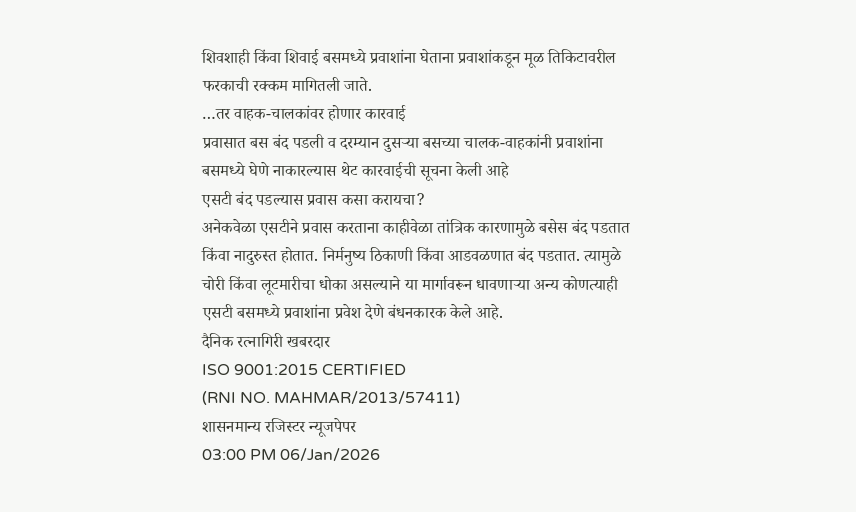शिवशाही किंवा शिवाई बसमध्ये प्रवाशांना घेताना प्रवाशांकडून मूळ तिकिटावरील फरकाची रक्कम मागितली जाते.
…तर वाहक-चालकांवर होणार कारवाई
प्रवासात बस बंद पडली व दरम्यान दुसऱ्या बसच्या चालक-वाहकांनी प्रवाशांना बसमध्ये घेणे नाकारल्यास थेट कारवाईची सूचना केली आहे
एसटी बंद पडल्यास प्रवास कसा करायचा?
अनेकवेळा एसटीने प्रवास करताना काहीवेळा तांत्रिक कारणामुळे बसेस बंद पडतात किंवा नादुरुस्त होतात. निर्मनुष्य ठिकाणी किंवा आडवळणात बंद पडतात. त्यामुळे चोरी किंवा लूटमारीचा धोका असल्याने या मार्गावरून धावणाऱ्या अन्य कोणत्याही एसटी बसमध्ये प्रवाशांना प्रवेश देणे बंधनकारक केले आहे.
दैनिक रत्नागिरी खबरदार
ISO 9001:2015 CERTIFIED
(RNI NO. MAHMAR/2013/57411)
शासनमान्य रजिस्टर न्यूजपेपर
03:00 PM 06/Jan/2026